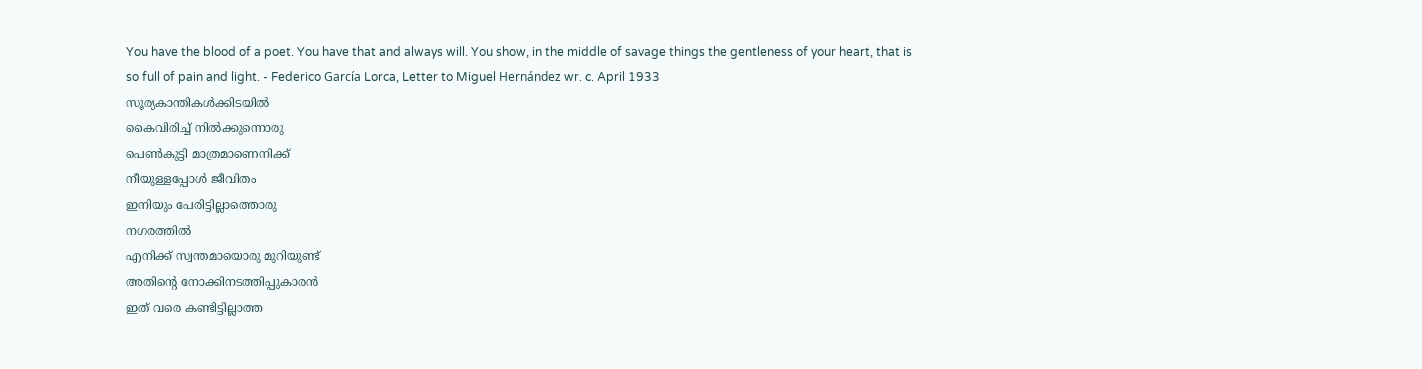You have the blood of a poet. You have that and always will. You show, in the middle of savage things the gentleness of your heart, that is so full of pain and light. - Federico García Lorca, Letter to Miguel Hernández wr. c. April 1933
സൂര്യകാന്തികൾക്കിടയിൽ
കൈവിരിച്ച് നിൽക്കുന്നൊരു
പെൺകുട്ടി മാത്രമാണെനിക്ക്
നീയുള്ളപ്പോൾ ജീവിതം
ഇനിയും പേരിട്ടില്ലാത്തൊരു
നഗരത്തിൽ
എനിക്ക് സ്വന്തമായൊരു മുറിയുണ്ട്
അതിന്റെ നോക്കിനടത്തിപ്പുകാരൻ
ഇത് വരെ കണ്ടിട്ടില്ലാത്ത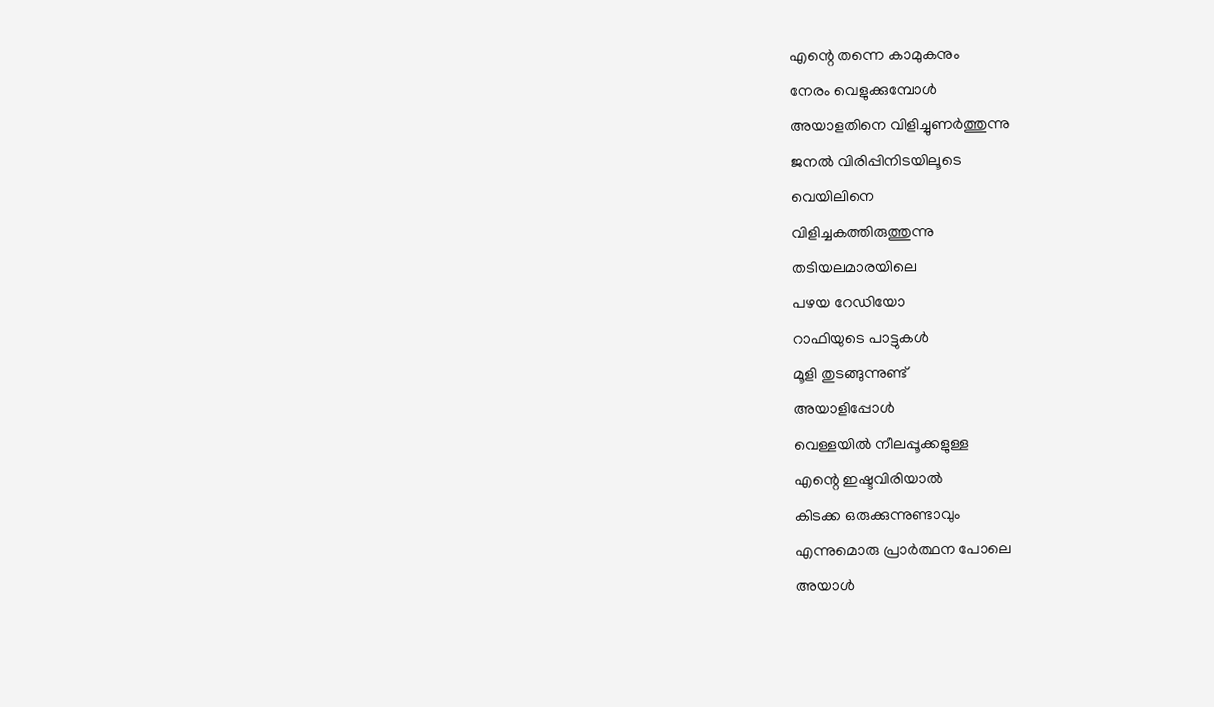എന്റെ തന്നെ കാമുകനും
നേരം വെളുക്കുമ്പോൾ
അയാളതിനെ വിളിച്ചുണർത്തുന്നു
ജനൽ വിരിപ്പിനിടയിലൂടെ
വെയിലിനെ
വിളിച്ചകത്തിരുത്തുന്നു
തടിയലമാരയിലെ
പഴയ റേഡിയോ
റാഫിയുടെ പാട്ടുകൾ
മൂളി തുടങ്ങുന്നുണ്ട്
അയാളിപ്പോൾ
വെള്ളയിൽ നീലപ്പൂക്കളുള്ള
എന്റെ ഇഷ്ടവിരിയാൽ
കിടക്ക ഒരുക്കുന്നുണ്ടാവും
എന്നുമൊരു പ്രാർത്ഥന പോലെ
അയാൾ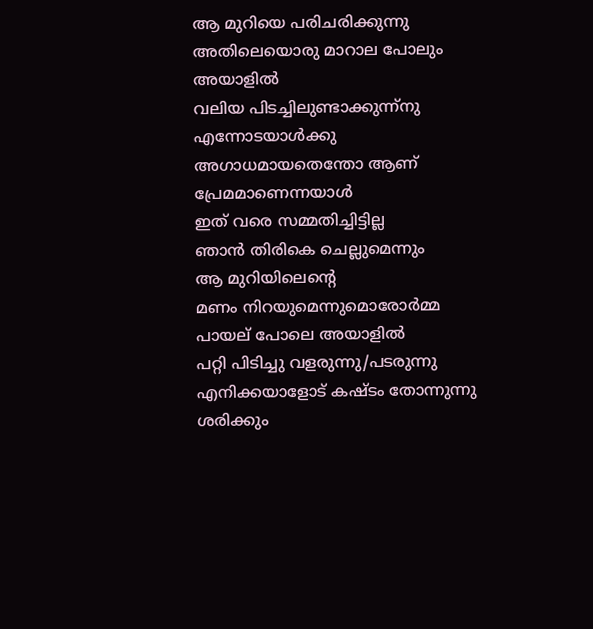ആ മുറിയെ പരിചരിക്കുന്നു
അതിലെയൊരു മാറാല പോലും
അയാളിൽ
വലിയ പിടച്ചിലുണ്ടാക്കുന്ന്നു
എന്നോടയാൾക്കു
അഗാധമായതെന്തോ ആണ്
പ്രേമമാണെന്നയാൾ
ഇത് വരെ സമ്മതിച്ചിട്ടില്ല
ഞാൻ തിരികെ ചെല്ലുമെന്നും
ആ മുറിയിലെന്റെ
മണം നിറയുമെന്നുമൊരോർമ്മ
പായല് പോലെ അയാളിൽ
പറ്റി പിടിച്ചു വളരുന്നു/പടരുന്നു
എനിക്കയാളോട് കഷ്ടം തോന്നുന്നു
ശരിക്കും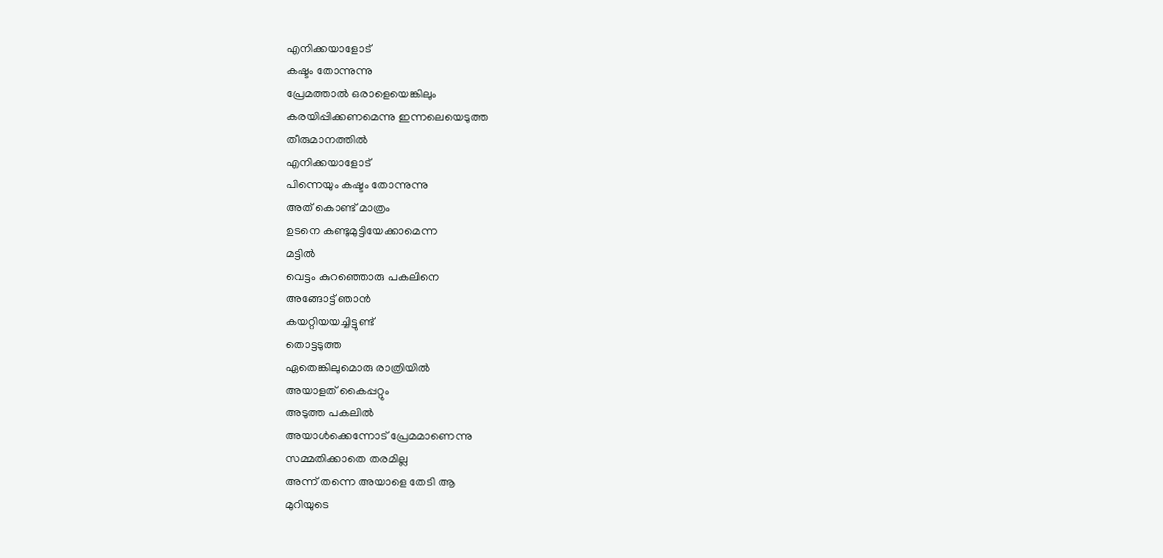എനിക്കയാളോട്
കഷ്ടം തോന്നുന്നു
പ്രേമത്താൽ ഒരാളെയെങ്കിലും
കരയിപ്പിക്കണമെന്നു ഇന്നലെയെടുത്ത
തീരുമാനത്തിൽ
എനിക്കയാളോട്
പിന്നെയും കഷ്ടം തോന്നുന്നു
അത് കൊണ്ട് മാത്രം
ഉടനെ കണ്ടുമുട്ടിയേക്കാമെന്ന
മട്ടിൽ
വെട്ടം കുറഞ്ഞൊരു പകലിനെ
അങ്ങോട്ട് ഞാൻ
കയറ്റിയയച്ചിട്ടുണ്ട്
തൊട്ടടുത്ത
ഏതെങ്കിലുമൊരു രാത്രിയിൽ
അയാളത് കൈപ്പറ്റും
അടുത്ത പകലിൽ
അയാൾക്കെന്നോട് പ്രേമമാണെന്നു
സമ്മതിക്കാതെ തരമില്ല
അന്ന് തന്നെ അയാളെ തേടി ആ
മുറിയുടെ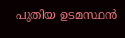പുതിയ ഉടമസ്ഥൻ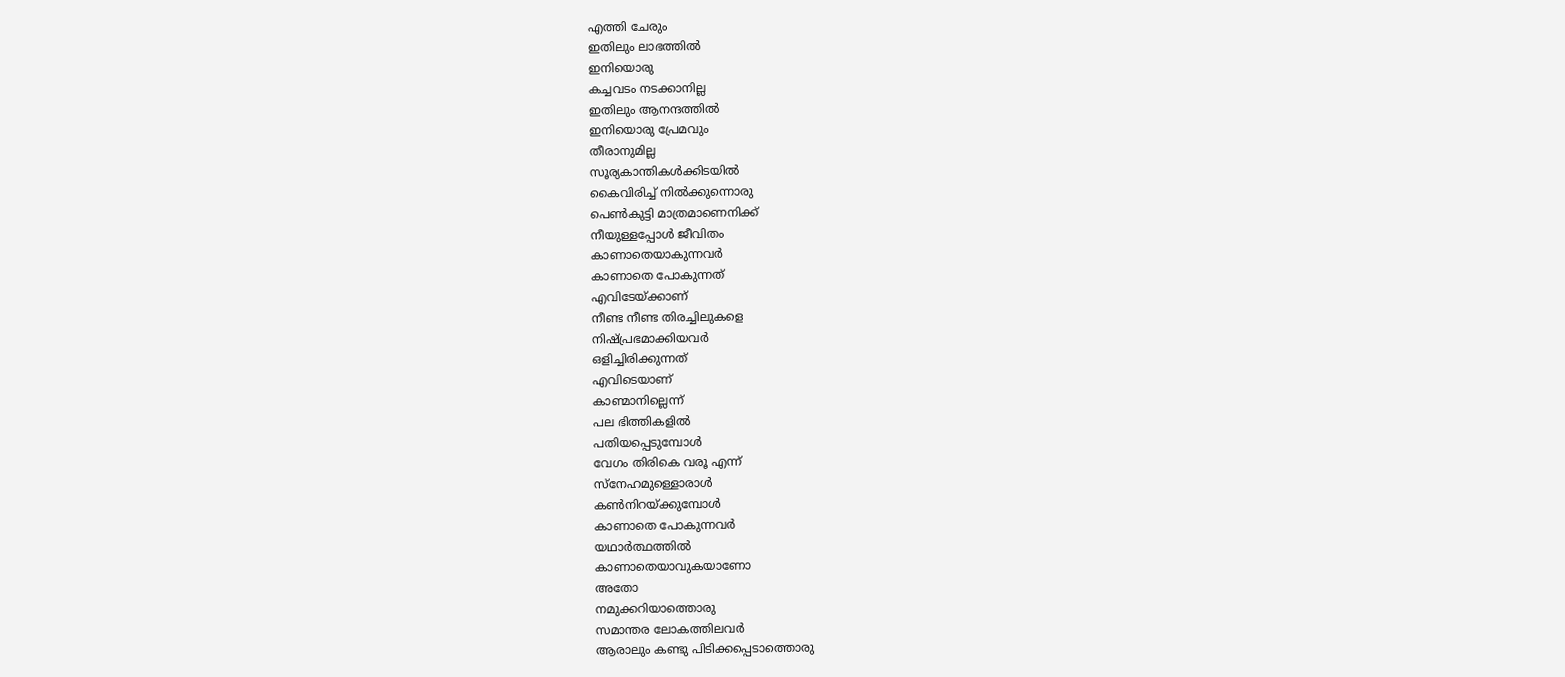എത്തി ചേരും
ഇതിലും ലാഭത്തിൽ
ഇനിയൊരു
കച്ചവടം നടക്കാനില്ല
ഇതിലും ആനന്ദത്തിൽ
ഇനിയൊരു പ്രേമവും
തീരാനുമില്ല
സൂര്യകാന്തികൾക്കിടയിൽ
കൈവിരിച്ച് നിൽക്കുന്നൊരു
പെൺകുട്ടി മാത്രമാണെനിക്ക്
നീയുള്ളപ്പോൾ ജീവിതം
കാണാതെയാകുന്നവർ
കാണാതെ പോകുന്നത്
എവിടേയ്ക്കാണ്
നീണ്ട നീണ്ട തിരച്ചിലുകളെ
നിഷ്പ്രഭമാക്കിയവർ
ഒളിച്ചിരിക്കുന്നത്
എവിടെയാണ്
കാണ്മാനില്ലെന്ന്
പല ഭിത്തികളിൽ
പതിയപ്പെടുമ്പോൾ
വേഗം തിരികെ വരൂ എന്ന്
സ്നേഹമുള്ളൊരാൾ
കൺനിറയ്ക്കുമ്പോൾ
കാണാതെ പോകുന്നവർ
യഥാർത്ഥത്തിൽ
കാണാതെയാവുകയാണോ
അതോ
നമുക്കറിയാത്തൊരു
സമാന്തര ലോകത്തിലവർ
ആരാലും കണ്ടു പിടിക്കപ്പെടാത്തൊരു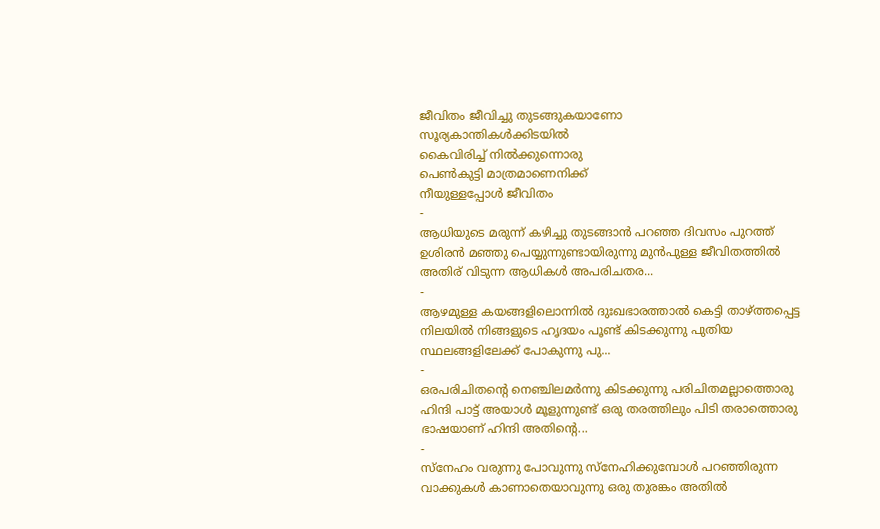ജീവിതം ജീവിച്ചു തുടങ്ങുകയാണോ
സൂര്യകാന്തികൾക്കിടയിൽ
കൈവിരിച്ച് നിൽക്കുന്നൊരു
പെൺകുട്ടി മാത്രമാണെനിക്ക്
നീയുള്ളപ്പോൾ ജീവിതം
-
ആധിയുടെ മരുന്ന് കഴിച്ചു തുടങ്ങാൻ പറഞ്ഞ ദിവസം പുറത്ത് ഉശിരൻ മഞ്ഞു പെയ്യുന്നുണ്ടായിരുന്നു മുൻപുള്ള ജീവിതത്തിൽ അതിര് വിടുന്ന ആധികൾ അപരിചതര...
-
ആഴമുള്ള കയങ്ങളിലൊന്നിൽ ദുഃഖഭാരത്താൽ കെട്ടി താഴ്ത്തപ്പെട്ട നിലയിൽ നിങ്ങളുടെ ഹൃദയം പൂണ്ട് കിടക്കുന്നു പുതിയ സ്ഥലങ്ങളിലേക്ക് പോകുന്നു പു...
-
ഒരപരിചിതന്റെ നെഞ്ചിലമർന്നു കിടക്കുന്നു പരിചിതമല്ലാത്തൊരു ഹിന്ദി പാട്ട് അയാൾ മൂളുന്നുണ്ട് ഒരു തരത്തിലും പിടി തരാത്തൊരു ഭാഷയാണ് ഹിന്ദി അതിന്റെ...
-
സ്നേഹം വരുന്നു പോവുന്നു സ്നേഹിക്കുമ്പോൾ പറഞ്ഞിരുന്ന വാക്കുകൾ കാണാതെയാവുന്നു ഒരു തുരങ്കം അതിൽ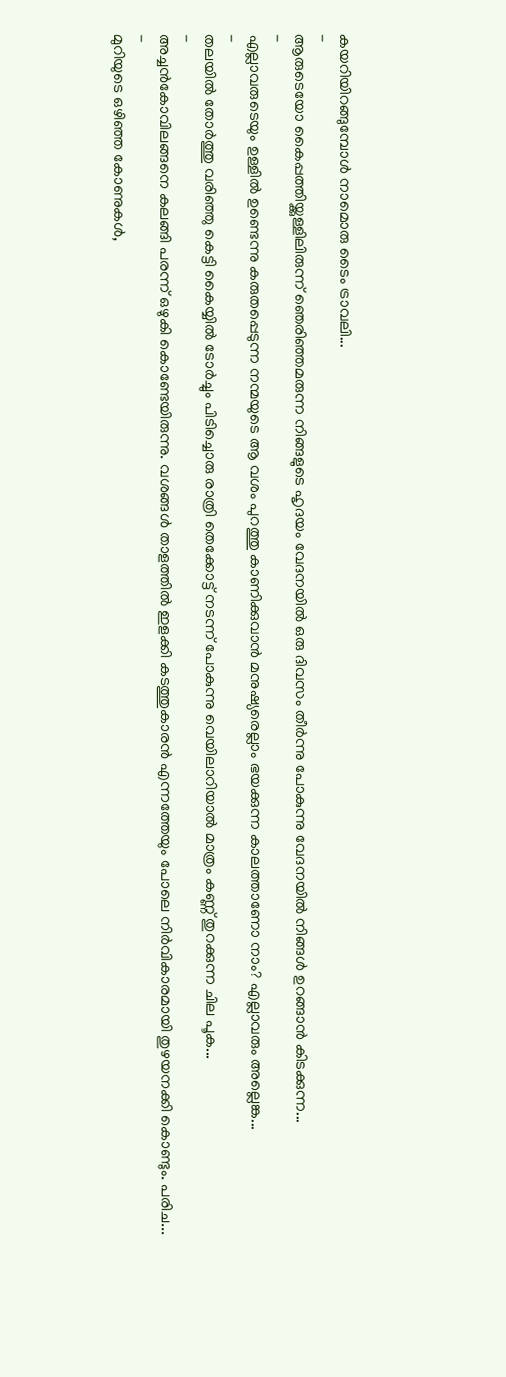കയറിയിറങ്ങുമ്പോൾ നാമൊരു ടൈം ട്രാവലി...
-
ആരുടെയോ കൈപ്പത്തിയ്ക്കുള്ളിലിരുന്ന് ഞെരിഞ്ഞമരുന്ന നിങ്ങളുടെ ഹൃദയം വേദനയിൽ ഒരു ദിവസം തീർന്നു പോകുന്നു വേദനയിൽ നിങ്ങൾ ഉറങ്ങാൻ കിടക്കുന്ന...
-
എല്ലാവരുടെയും ഉള്ളിൽ ഉണ്ടെന്നു കരുതപ്പെടുന്ന നന്മയുടെ ആ വശം പുറത്തു കാണിക്കുവാൻ മനുഷ്യരെല്ലാം ഭയക്കുന്ന കാലത്താണോ നാം? എല്ലാവരും അല്ലെങ്ക...
-
തലയിൽ തോർത്തു വരിഞ്ഞു കെട്ടി കൈയ്യിൽ ടോർച്ചും പിടിച്ചൊരു രാത്രി തെക്കോട്ട് നടന്ന് പോകുന്നു വെയിലാറിയാൽ മാത്രം കണ്ണ് തുറക്കുന്ന ചില പൂക...
-
അച്ചൻകോവിലങ്ങനെ കലങ്ങി പരന്ന് ഒഴുകി കൊണ്ടേയിരുന്നു. വശങ്ങൾ താളത്തിൽ ഇളക്കി കടത്തുകാരൻ എന്നത്തേയും പോലെ നിർവികാരമായി തുഴയനക്കി കൊണ്ടും. പരിച...
-
മുറിയുടെ ഒഴിഞ്ഞ കോണുകൾ,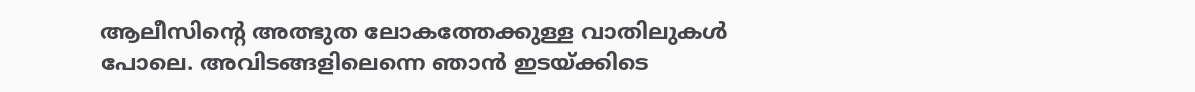ആലീസിന്റെ അത്ഭുത ലോകത്തേക്കുള്ള വാതിലുകൾ പോലെ. അവിടങ്ങളിലെന്നെ ഞാൻ ഇടയ്ക്കിടെ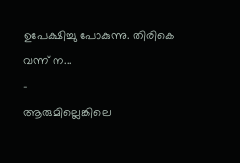ഉപേക്ഷിച്ചു പോകുന്നു. തിരികെ വന്ന് ന...
-
ആരുമില്ലെങ്കിലെ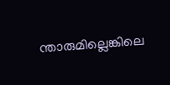ന്താരുമില്ലെങ്കിലെ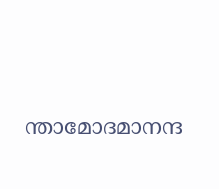ന്താമോദമാനന്ദ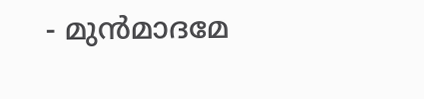- മുൻമാദമേ